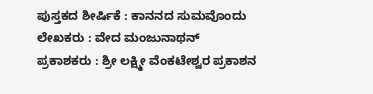ಪುಸ್ತಕದ ಶೀರ್ಷಿಕೆ : ಕಾನನದ ಸುಮವೊಂದು
ಲೇಖಕರು : ವೇದ ಮಂಜುನಾಥನ್
ಪ್ರಕಾಶಕರು : ಶ್ರೀ ಲಕ್ಷ್ಮೀ ವೆಂಕಟೇಶ್ವರ ಪ್ರಕಾಶನ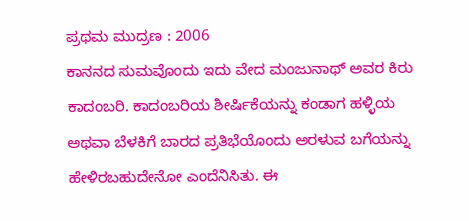ಪ್ರಥಮ ಮುದ್ರಣ : 2006
ಕಾನನದ ಸುಮವೊಂದು ಇದು ವೇದ ಮಂಜುನಾಥ್ ಅವರ ಕಿರು ಕಾದಂಬರಿ. ಕಾದಂಬರಿಯ ಶೀರ್ಷಿಕೆಯನ್ನು ಕಂಡಾಗ ಹಳ್ಳಿಯ ಅಥವಾ ಬೆಳಕಿಗೆ ಬಾರದ ಪ್ರತಿಭೆಯೊಂದು ಅರಳುವ ಬಗೆಯನ್ನು ಹೇಳಿರಬಹುದೇನೋ ಎಂದೆನಿಸಿತು. ಈ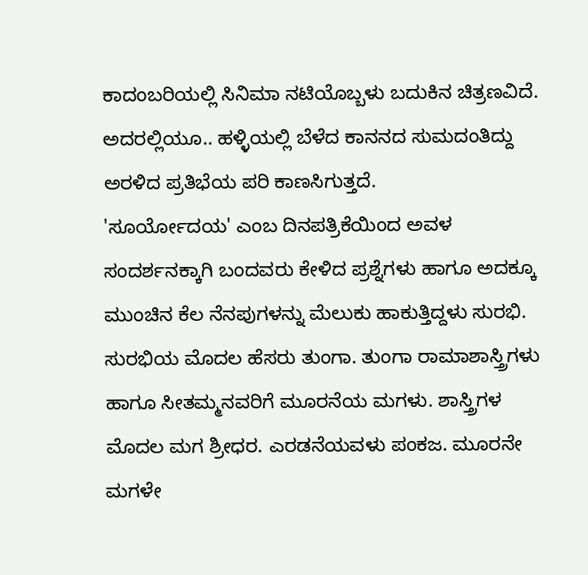ಕಾದಂಬರಿಯಲ್ಲಿ ಸಿನಿಮಾ ನಟಿಯೊಬ್ಬಳು ಬದುಕಿನ ಚಿತ್ರಣವಿದೆ. ಅದರಲ್ಲಿಯೂ.. ಹಳ್ಳಿಯಲ್ಲಿ ಬೆಳೆದ ಕಾನನದ ಸುಮದಂತಿದ್ದು ಅರಳಿದ ಪ್ರತಿಭೆಯ ಪರಿ ಕಾಣಸಿಗುತ್ತದೆ.
'ಸೂರ್ಯೋದಯ' ಎಂಬ ದಿನಪತ್ರಿಕೆಯಿಂದ ಅವಳ ಸಂದರ್ಶನಕ್ಕಾಗಿ ಬಂದವರು ಕೇಳಿದ ಪ್ರಶ್ನೆಗಳು ಹಾಗೂ ಅದಕ್ಕೂ ಮುಂಚಿನ ಕೆಲ ನೆನಪುಗಳನ್ನು ಮೆಲುಕು ಹಾಕುತ್ತಿದ್ದಳು ಸುರಭಿ.
ಸುರಭಿಯ ಮೊದಲ ಹೆಸರು ತುಂಗಾ. ತುಂಗಾ ರಾಮಾಶಾಸ್ತ್ರಿಗಳು ಹಾಗೂ ಸೀತಮ್ಮನವರಿಗೆ ಮೂರನೆಯ ಮಗಳು. ಶಾಸ್ತ್ರಿಗಳ ಮೊದಲ ಮಗ ಶ್ರೀಧರ. ಎರಡನೆಯವಳು ಪಂಕಜ. ಮೂರನೇ ಮಗಳೇ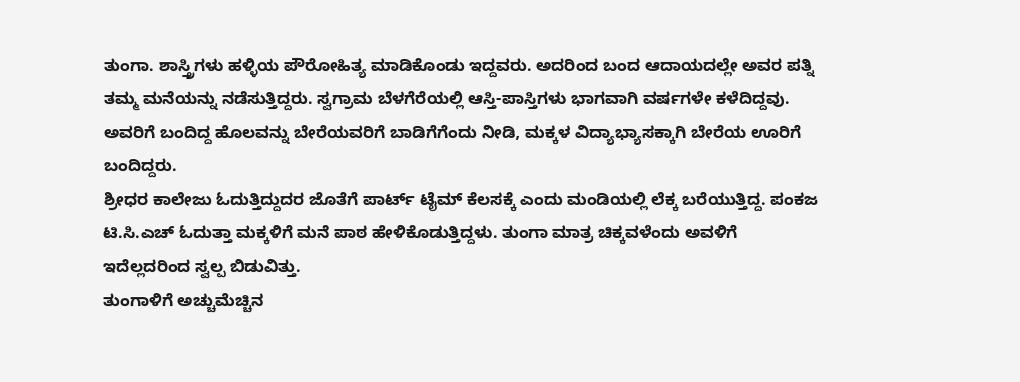ತುಂಗಾ. ಶಾಸ್ತ್ರಿಗಳು ಹಳ್ಳಿಯ ಪೌರೋಹಿತ್ಯ ಮಾಡಿಕೊಂಡು ಇದ್ದವರು. ಅದರಿಂದ ಬಂದ ಆದಾಯದಲ್ಲೇ ಅವರ ಪತ್ನಿ ತಮ್ಮ ಮನೆಯನ್ನು ನಡೆಸುತ್ತಿದ್ದರು. ಸ್ವಗ್ರಾಮ ಬೆಳಗೆರೆಯಲ್ಲಿ ಆಸ್ತಿ-ಪಾಸ್ತಿಗಳು ಭಾಗವಾಗಿ ವರ್ಷಗಳೇ ಕಳೆದಿದ್ದವು. ಅವರಿಗೆ ಬಂದಿದ್ದ ಹೊಲವನ್ನು ಬೇರೆಯವರಿಗೆ ಬಾಡಿಗೆಗೆಂದು ನೀಡಿ, ಮಕ್ಕಳ ವಿದ್ಯಾಭ್ಯಾಸಕ್ಕಾಗಿ ಬೇರೆಯ ಊರಿಗೆ ಬಂದಿದ್ದರು.
ಶ್ರೀಧರ ಕಾಲೇಜು ಓದುತ್ತಿದ್ದುದರ ಜೊತೆಗೆ ಪಾರ್ಟ್ ಟೈಮ್ ಕೆಲಸಕ್ಕೆ ಎಂದು ಮಂಡಿಯಲ್ಲಿ ಲೆಕ್ಕ ಬರೆಯುತ್ತಿದ್ದ. ಪಂಕಜ ಟಿ.ಸಿ.ಎಚ್ ಓದುತ್ತಾ ಮಕ್ಕಳಿಗೆ ಮನೆ ಪಾಠ ಹೇಳಿಕೊಡುತ್ತಿದ್ದಳು. ತುಂಗಾ ಮಾತ್ರ ಚಿಕ್ಕವಳೆಂದು ಅವಳಿಗೆ ಇದೆಲ್ಲದರಿಂದ ಸ್ವಲ್ಪ ಬಿಡುವಿತ್ತು.
ತುಂಗಾಳಿಗೆ ಅಚ್ಚುಮೆಚ್ಚಿನ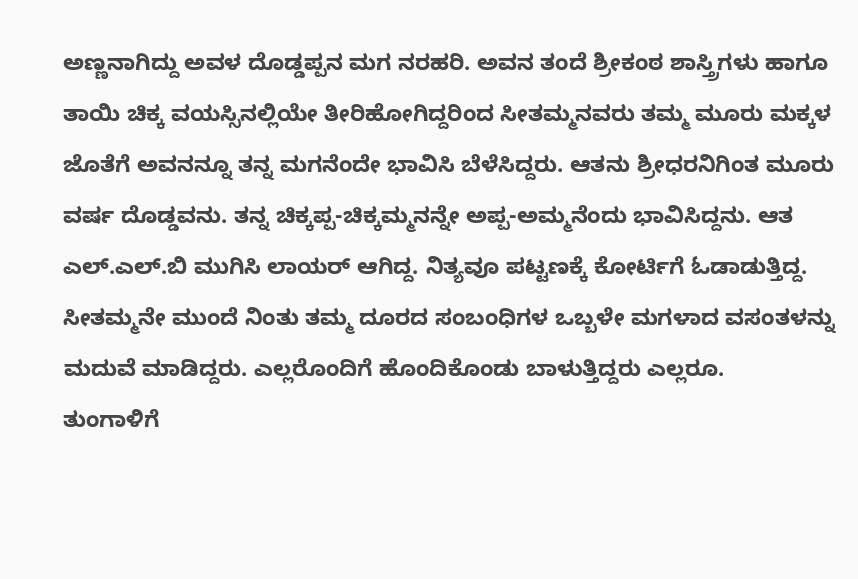ಅಣ್ಣನಾಗಿದ್ದು ಅವಳ ದೊಡ್ಡಪ್ಪನ ಮಗ ನರಹರಿ. ಅವನ ತಂದೆ ಶ್ರೀಕಂಠ ಶಾಸ್ತ್ರಿಗಳು ಹಾಗೂ ತಾಯಿ ಚಿಕ್ಕ ವಯಸ್ಸಿನಲ್ಲಿಯೇ ತೀರಿಹೋಗಿದ್ದರಿಂದ ಸೀತಮ್ಮನವರು ತಮ್ಮ ಮೂರು ಮಕ್ಕಳ ಜೊತೆಗೆ ಅವನನ್ನೂ ತನ್ನ ಮಗನೆಂದೇ ಭಾವಿಸಿ ಬೆಳೆಸಿದ್ದರು. ಆತನು ಶ್ರೀಧರನಿಗಿಂತ ಮೂರು ವರ್ಷ ದೊಡ್ಡವನು. ತನ್ನ ಚಿಕ್ಕಪ್ಪ-ಚಿಕ್ಕಮ್ಮನನ್ನೇ ಅಪ್ಪ-ಅಮ್ಮನೆಂದು ಭಾವಿಸಿದ್ದನು. ಆತ ಎಲ್.ಎಲ್.ಬಿ ಮುಗಿಸಿ ಲಾಯರ್ ಆಗಿದ್ದ. ನಿತ್ಯವೂ ಪಟ್ಟಣಕ್ಕೆ ಕೋರ್ಟಿಗೆ ಓಡಾಡುತ್ತಿದ್ದ. ಸೀತಮ್ಮನೇ ಮುಂದೆ ನಿಂತು ತಮ್ಮ ದೂರದ ಸಂಬಂಧಿಗಳ ಒಬ್ಬಳೇ ಮಗಳಾದ ವಸಂತಳನ್ನು ಮದುವೆ ಮಾಡಿದ್ದರು. ಎಲ್ಲರೊಂದಿಗೆ ಹೊಂದಿಕೊಂಡು ಬಾಳುತ್ತಿದ್ದರು ಎಲ್ಲರೂ.
ತುಂಗಾಳಿಗೆ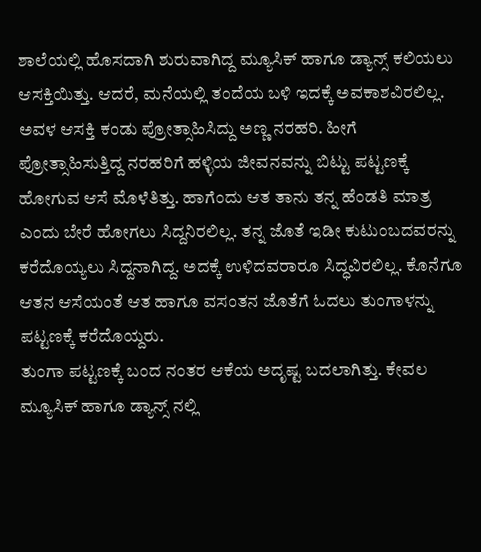ಶಾಲೆಯಲ್ಲಿ ಹೊಸದಾಗಿ ಶುರುವಾಗಿದ್ದ ಮ್ಯೂಸಿಕ್ ಹಾಗೂ ಡ್ಯಾನ್ಸ್ ಕಲಿಯಲು ಆಸಕ್ತಿಯಿತ್ತು. ಆದರೆ, ಮನೆಯಲ್ಲಿ ತಂದೆಯ ಬಳಿ ಇದಕ್ಕೆ ಅವಕಾಶವಿರಲಿಲ್ಲ. ಅವಳ ಆಸಕ್ತಿ ಕಂಡು ಪ್ರೋತ್ಸಾಹಿಸಿದ್ದು ಅಣ್ಣ ನರಹರಿ. ಹೀಗೆ ಪ್ರೋತ್ಸಾಹಿಸುತ್ತಿದ್ದ ನರಹರಿಗೆ ಹಳ್ಳಿಯ ಜೀವನವನ್ನು ಬಿಟ್ಟು ಪಟ್ಟಣಕ್ಕೆ ಹೋಗುವ ಆಸೆ ಮೊಳೆತಿತ್ತು. ಹಾಗೆಂದು ಆತ ತಾನು ತನ್ನ ಹೆಂಡತಿ ಮಾತ್ರ ಎಂದು ಬೇರೆ ಹೋಗಲು ಸಿದ್ದನಿರಲಿಲ್ಲ. ತನ್ನ ಜೊತೆ ಇಡೀ ಕುಟುಂಬದವರನ್ನು ಕರೆದೊಯ್ಯಲು ಸಿದ್ದನಾಗಿದ್ದ. ಅದಕ್ಕೆ ಉಳಿದವರಾರೂ ಸಿದ್ಧವಿರಲಿಲ್ಲ. ಕೊನೆಗೂ ಆತನ ಆಸೆಯಂತೆ ಆತ ಹಾಗೂ ವಸಂತನ ಜೊತೆಗೆ ಓದಲು ತುಂಗಾಳನ್ನು ಪಟ್ಟಣಕ್ಕೆ ಕರೆದೊಯ್ದರು.
ತುಂಗಾ ಪಟ್ಟಣಕ್ಕೆ ಬಂದ ನಂತರ ಆಕೆಯ ಅದೃಷ್ಟ ಬದಲಾಗಿತ್ತು. ಕೇವಲ ಮ್ಯೂಸಿಕ್ ಹಾಗೂ ಡ್ಯಾನ್ಸ್ ನಲ್ಲಿ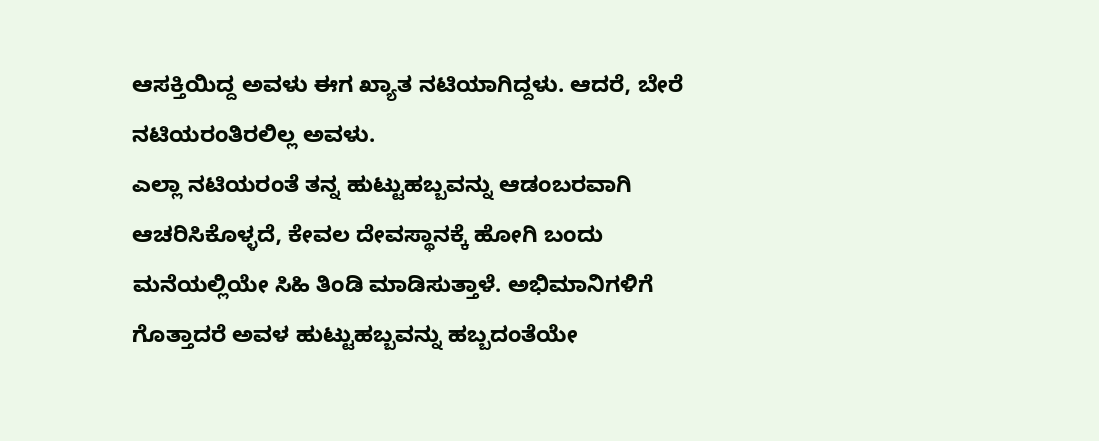ಆಸಕ್ತಿಯಿದ್ದ ಅವಳು ಈಗ ಖ್ಯಾತ ನಟಿಯಾಗಿದ್ದಳು. ಆದರೆ, ಬೇರೆ ನಟಿಯರಂತಿರಲಿಲ್ಲ ಅವಳು.
ಎಲ್ಲಾ ನಟಿಯರಂತೆ ತನ್ನ ಹುಟ್ಟುಹಬ್ಬವನ್ನು ಆಡಂಬರವಾಗಿ ಆಚರಿಸಿಕೊಳ್ಳದೆ, ಕೇವಲ ದೇವಸ್ಥಾನಕ್ಕೆ ಹೋಗಿ ಬಂದು ಮನೆಯಲ್ಲಿಯೇ ಸಿಹಿ ತಿಂಡಿ ಮಾಡಿಸುತ್ತಾಳೆ. ಅಭಿಮಾನಿಗಳಿಗೆ ಗೊತ್ತಾದರೆ ಅವಳ ಹುಟ್ಟುಹಬ್ಬವನ್ನು ಹಬ್ಬದಂತೆಯೇ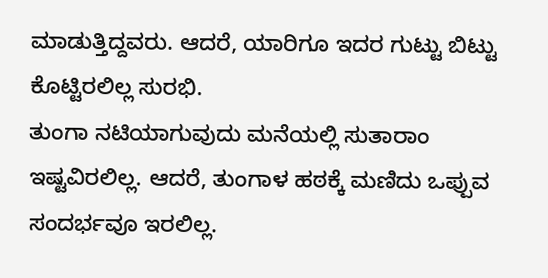ಮಾಡುತ್ತಿದ್ದವರು. ಆದರೆ, ಯಾರಿಗೂ ಇದರ ಗುಟ್ಟು ಬಿಟ್ಟು ಕೊಟ್ಟಿರಲಿಲ್ಲ ಸುರಭಿ.
ತುಂಗಾ ನಟಿಯಾಗುವುದು ಮನೆಯಲ್ಲಿ ಸುತಾರಾಂ ಇಷ್ಟವಿರಲಿಲ್ಲ. ಆದರೆ, ತುಂಗಾಳ ಹಠಕ್ಕೆ ಮಣಿದು ಒಪ್ಪುವ ಸಂದರ್ಭವೂ ಇರಲಿಲ್ಲ.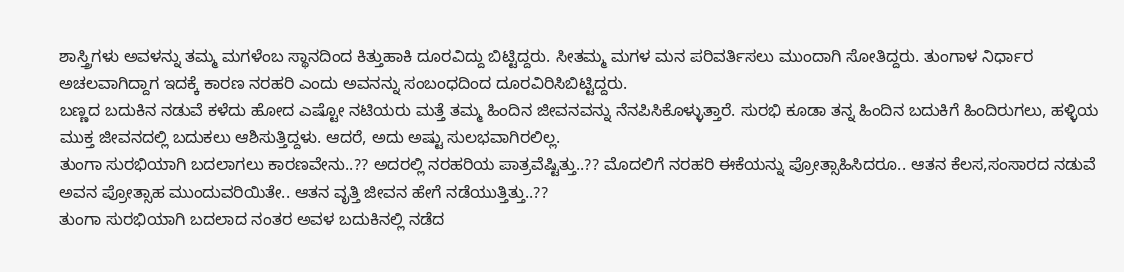ಶಾಸ್ತ್ರಿಗಳು ಅವಳನ್ನು ತಮ್ಮ ಮಗಳೆಂಬ ಸ್ಥಾನದಿಂದ ಕಿತ್ತುಹಾಕಿ ದೂರವಿದ್ದು ಬಿಟ್ಟಿದ್ದರು. ಸೀತಮ್ಮ ಮಗಳ ಮನ ಪರಿವರ್ತಿಸಲು ಮುಂದಾಗಿ ಸೋತಿದ್ದರು. ತುಂಗಾಳ ನಿರ್ಧಾರ ಅಚಲವಾಗಿದ್ದಾಗ ಇದಕ್ಕೆ ಕಾರಣ ನರಹರಿ ಎಂದು ಅವನನ್ನು ಸಂಬಂಧದಿಂದ ದೂರವಿರಿಸಿಬಿಟ್ಟಿದ್ದರು.
ಬಣ್ಣದ ಬದುಕಿನ ನಡುವೆ ಕಳೆದು ಹೋದ ಎಷ್ಟೋ ನಟಿಯರು ಮತ್ತೆ ತಮ್ಮ ಹಿಂದಿನ ಜೀವನವನ್ನು ನೆನಪಿಸಿಕೊಳ್ಳುತ್ತಾರೆ. ಸುರಭಿ ಕೂಡಾ ತನ್ನ ಹಿಂದಿನ ಬದುಕಿಗೆ ಹಿಂದಿರುಗಲು, ಹಳ್ಳಿಯ ಮುಕ್ತ ಜೀವನದಲ್ಲಿ ಬದುಕಲು ಆಶಿಸುತ್ತಿದ್ದಳು. ಆದರೆ, ಅದು ಅಷ್ಟು ಸುಲಭವಾಗಿರಲಿಲ್ಲ.
ತುಂಗಾ ಸುರಭಿಯಾಗಿ ಬದಲಾಗಲು ಕಾರಣವೇನು..?? ಅದರಲ್ಲಿ ನರಹರಿಯ ಪಾತ್ರವೆಷ್ಟಿತ್ತು..?? ಮೊದಲಿಗೆ ನರಹರಿ ಈಕೆಯನ್ನು ಪ್ರೋತ್ಸಾಹಿಸಿದರೂ.. ಆತನ ಕೆಲಸ,ಸಂಸಾರದ ನಡುವೆ ಅವನ ಪ್ರೋತ್ಸಾಹ ಮುಂದುವರಿಯಿತೇ.. ಆತನ ವೃತ್ತಿ ಜೀವನ ಹೇಗೆ ನಡೆಯುತ್ತಿತ್ತು..??
ತುಂಗಾ ಸುರಭಿಯಾಗಿ ಬದಲಾದ ನಂತರ ಅವಳ ಬದುಕಿನಲ್ಲಿ ನಡೆದ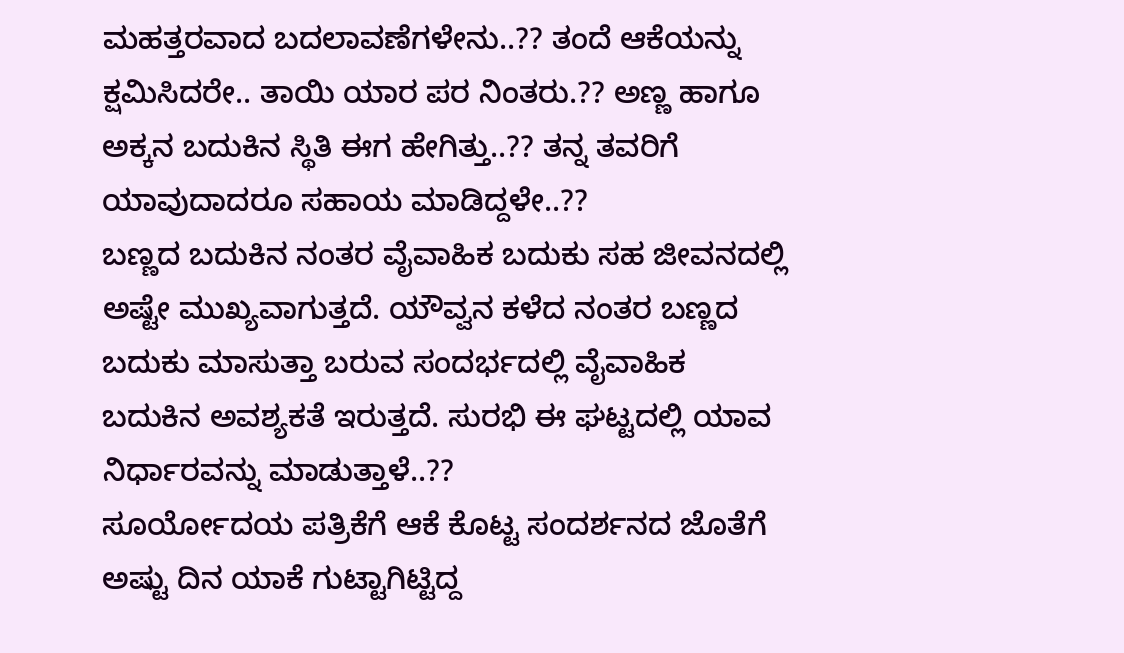ಮಹತ್ತರವಾದ ಬದಲಾವಣೆಗಳೇನು..?? ತಂದೆ ಆಕೆಯನ್ನು ಕ್ಷಮಿಸಿದರೇ.. ತಾಯಿ ಯಾರ ಪರ ನಿಂತರು.?? ಅಣ್ಣ ಹಾಗೂ ಅಕ್ಕನ ಬದುಕಿನ ಸ್ಥಿತಿ ಈಗ ಹೇಗಿತ್ತು..?? ತನ್ನ ತವರಿಗೆ ಯಾವುದಾದರೂ ಸಹಾಯ ಮಾಡಿದ್ದಳೇ..??
ಬಣ್ಣದ ಬದುಕಿನ ನಂತರ ವೈವಾಹಿಕ ಬದುಕು ಸಹ ಜೀವನದಲ್ಲಿ ಅಷ್ಟೇ ಮುಖ್ಯವಾಗುತ್ತದೆ. ಯೌವ್ವನ ಕಳೆದ ನಂತರ ಬಣ್ಣದ ಬದುಕು ಮಾಸುತ್ತಾ ಬರುವ ಸಂದರ್ಭದಲ್ಲಿ ವೈವಾಹಿಕ ಬದುಕಿನ ಅವಶ್ಯಕತೆ ಇರುತ್ತದೆ. ಸುರಭಿ ಈ ಘಟ್ಟದಲ್ಲಿ ಯಾವ ನಿರ್ಧಾರವನ್ನು ಮಾಡುತ್ತಾಳೆ..??
ಸೂರ್ಯೋದಯ ಪತ್ರಿಕೆಗೆ ಆಕೆ ಕೊಟ್ಟ ಸಂದರ್ಶನದ ಜೊತೆಗೆ ಅಷ್ಟು ದಿನ ಯಾಕೆ ಗುಟ್ಟಾಗಿಟ್ಟಿದ್ದ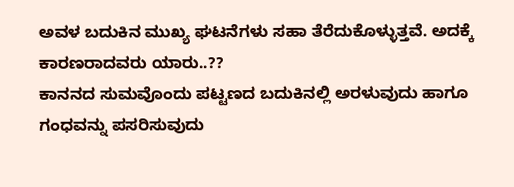ಅವಳ ಬದುಕಿನ ಮುಖ್ಯ ಘಟನೆಗಳು ಸಹಾ ತೆರೆದುಕೊಳ್ಳುತ್ತವೆ. ಅದಕ್ಕೆ ಕಾರಣರಾದವರು ಯಾರು..??
ಕಾನನದ ಸುಮವೊಂದು ಪಟ್ಟಣದ ಬದುಕಿನಲ್ಲಿ ಅರಳುವುದು ಹಾಗೂ ಗಂಧವನ್ನು ಪಸರಿಸುವುದು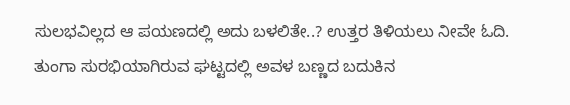ಸುಲಭವಿಲ್ಲದ ಆ ಪಯಣದಲ್ಲಿ ಅದು ಬಳಲಿತೇ..? ಉತ್ತರ ತಿಳಿಯಲು ನೀವೇ ಓದಿ.
ತುಂಗಾ ಸುರಭಿಯಾಗಿರುವ ಘಟ್ಟದಲ್ಲಿ ಅವಳ ಬಣ್ಣದ ಬದುಕಿನ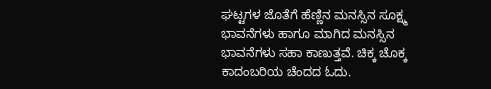ಘಟ್ಟಗಳ ಜೊತೆಗೆ ಹೆಣ್ಣಿನ ಮನಸ್ಸಿನ ಸೂಕ್ಷ್ಮ ಭಾವನೆಗಳು ಹಾಗೂ ಮಾಗಿದ ಮನಸ್ಸಿನ ಭಾವನೆಗಳು ಸಹಾ ಕಾಣುತ್ತವೆ. ಚಿಕ್ಕ ಚೊಕ್ಕ ಕಾದಂಬರಿಯ ಚೆಂದದ ಓದು.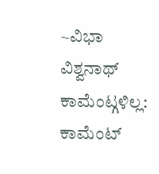~ವಿಭಾ ವಿಶ್ವನಾಥ್
ಕಾಮೆಂಟ್ಗಳಿಲ್ಲ:
ಕಾಮೆಂಟ್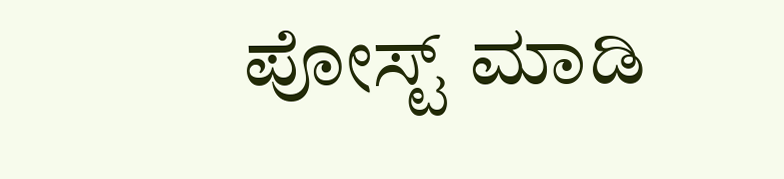ಪೋಸ್ಟ್ ಮಾಡಿ